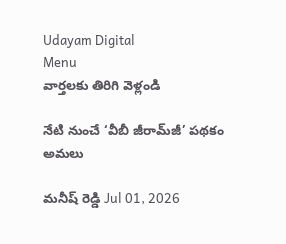Udayam Digital
Menu
వార్తలకు తిరిగి వెళ్లండి

నేటి నుంచే ‘వీబీ జీరామ్‌జీ’ పథకం అమలు

మనీష్ రెడ్డి Jul 01, 2026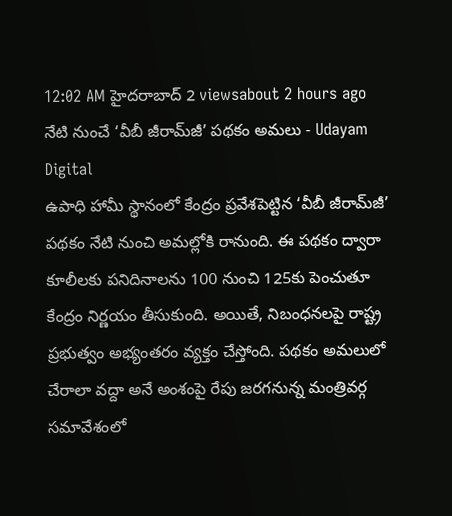12:02 AM హైదరాబాద్ 2 viewsabout 2 hours ago
నేటి నుంచే ‘వీబీ జీరామ్‌జీ’ పథకం అమలు - Udayam Digital
ఉపాధి హామీ స్థానంలో కేంద్రం ప్రవేశపెట్టిన ‘వీబీ జీరామ్‌జీ’ పథకం నేటి నుంచి అమల్లోకి రానుంది. ఈ పథకం ద్వారా కూలీలకు పనిదినాలను 100 నుంచి 125కు పెంచుతూ కేంద్రం నిర్ణయం తీసుకుంది. అయితే, నిబంధనలపై రాష్ట్ర ప్రభుత్వం అభ్యంతరం వ్యక్తం చేస్తోంది. పథకం అమలులో చేరాలా వద్దా అనే అంశంపై రేపు జరగనున్న మంత్రివర్గ సమావేశంలో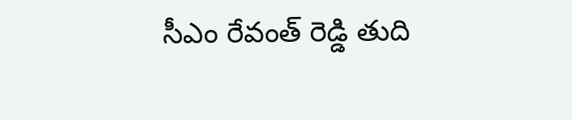సీఎం రేవంత్ రెడ్డి తుది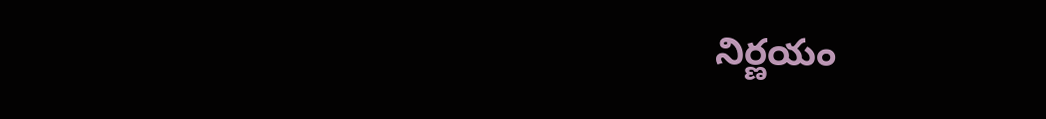నిర్ణయం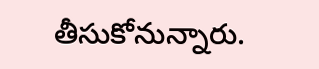తీసుకోనున్నారు.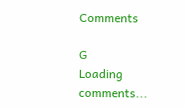Comments

G
Loading comments...